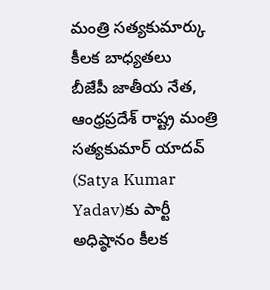మంత్రి సత్యకుమార్కు కీలక బాధ్యతలు
బీజేపీ జాతీయ నేత, ఆంధ్రప్రదేశ్ రాష్ట్ర మంత్రి సత్యకుమార్ యాదవ్ (Satya Kumar Yadav)కు పార్టీ అధిష్ఠానం కీలక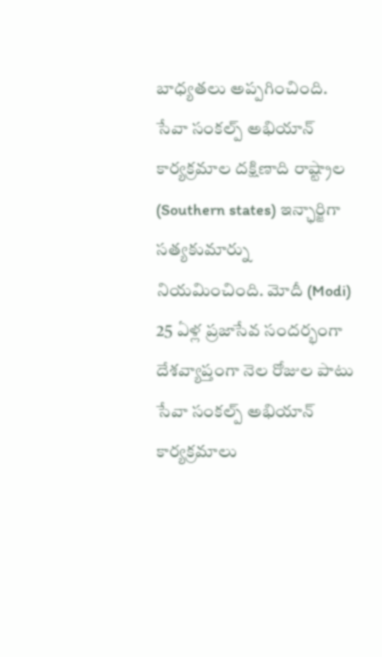బాధ్యతలు అప్పగించింది. సేవా సంకల్ప్ అభియాన్ కార్యక్రమాల దక్షిణాది రాష్ట్రాల (Southern states) ఇన్ఛార్జిగా సత్యకుమార్ను నియమించింది. మోదీ (Modi) 25 ఏళ్ల ప్రజాసేవ సందర్భంగా దేశవ్యాప్తంగా నెల రోజుల పాటు సేవా సంకల్ప్ అభియాన్ కార్యక్రమాలు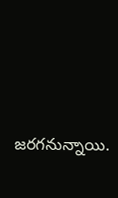జరగనున్నాయి.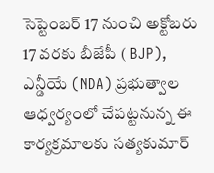సెప్టెంబర్ 17 నుంచి అక్టోబరు 17 వరకు బీజేపీ ( BJP), ఎన్డీయే (NDA) ప్రభుత్వాల ఆధ్వర్యంలో చేపట్టనున్న ఈ కార్యక్రమాలకు సత్యకుమార్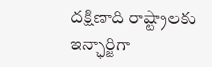దక్షిణాది రాష్ట్రాలకు ఇన్ఛార్జిగా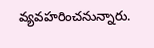వ్యవహరించనున్నారు.